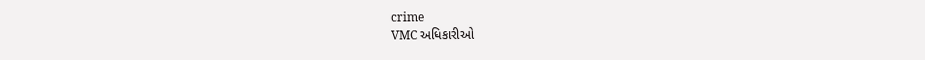crime
VMC અધિકારીઓ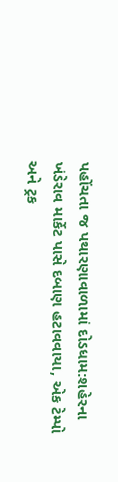પહોંચતા જ પથારણાવાળામાં દોડધામ:શહેરના ખંડેરાવ માર્કેટ પાસે દબાણ હટાવવાયા, એક ટેમ્પો અને ટ્રક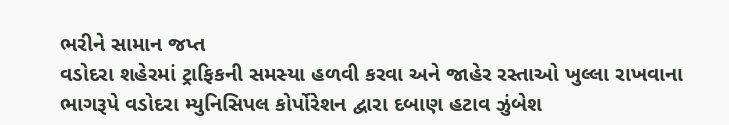ભરીને સામાન જપ્ત
વડોદરા શહેરમાં ટ્રાફિકની સમસ્યા હળવી કરવા અને જાહેર રસ્તાઓ ખુલ્લા રાખવાના ભાગરૂપે વડોદરા મ્યુનિસિપલ કોર્પોરેશન દ્વારા દબાણ હટાવ ઝુંબેશ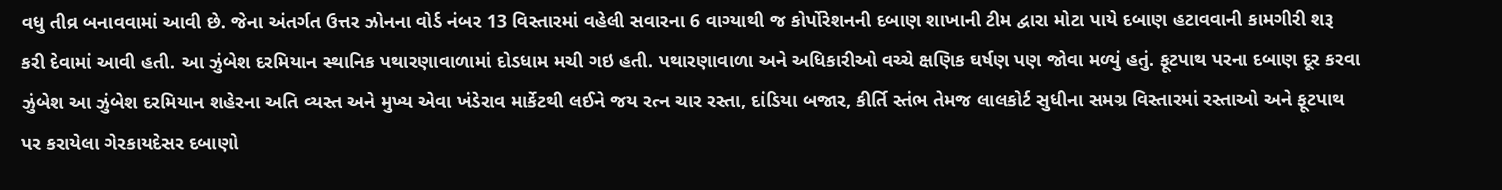વધુ તીવ્ર બનાવવામાં આવી છે. જેના અંતર્ગત ઉત્તર ઝોનના વોર્ડ નંબર 13 વિસ્તારમાં વહેલી સવારના 6 વાગ્યાથી જ કોર્પોરેશનની દબાણ શાખાની ટીમ દ્વારા મોટા પાયે દબાણ હટાવવાની કામગીરી શરૂ કરી દેવામાં આવી હતી. આ ઝુંબેશ દરમિયાન સ્થાનિક પથારણાવાળામાં દોડધામ મચી ગઇ હતી. પથારણાવાળા અને અધિકારીઓ વચ્ચે ક્ષણિક ઘર્ષણ પણ જોવા મળ્યું હતું. ફૂટપાથ પરના દબાણ દૂર કરવા ઝુંબેશ આ ઝુંબેશ દરમિયાન શહેરના અતિ વ્યસ્ત અને મુખ્ય એવા ખંડેરાવ માર્કેટથી લઈને જય રત્ન ચાર રસ્તા, દાંડિયા બજાર, કીર્તિ સ્તંભ તેમજ લાલકોર્ટ સુધીના સમગ્ર વિસ્તારમાં રસ્તાઓ અને ફૂટપાથ પર કરાયેલા ગેરકાયદેસર દબાણો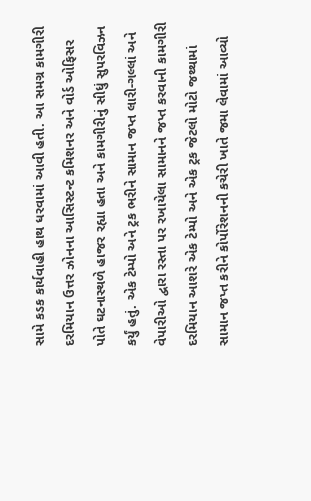સામે કડક કાર્યવાહી હાથ ધરવામાં આવી હતી. આ સમગ્ર કામગીરી દરમિયાન ઉત્તર ઝોનના આસિસ્ટન્ટ કમિશનર અને વોર્ડ ઓફિસર પોતે ઘટનાસ્થળે હાજર રહ્યા હતા અને કામગીરીનું સીધું સુપરવિઝન કર્યું હતું. એક ટેમ્પો અને ટ્રક ભરીને સામાન જપ્ત લારી-ગલ્લાં અને વેપારીઓ દ્વારા રસ્તા પર રખાયેલા સામાનને જપ્ત કરવાની કામગીરી દરમિયાન આશરે એક ટેમ્પો અને એક ટ્રક જેટલો મોટો જથ્થામાં સામાન જપ્ત કરીને કોર્પોરેશનની કચેરી ખાતે જમા લેવામાં આવ્યો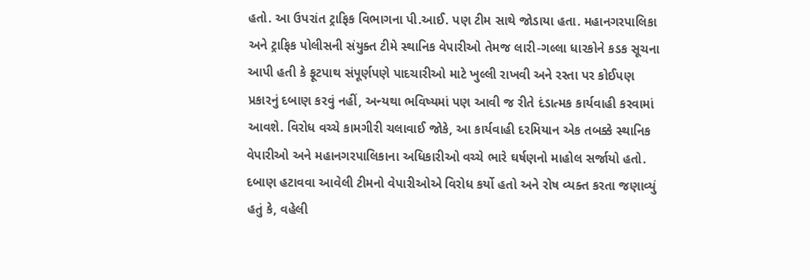હતો. આ ઉપરાંત ટ્રાફિક વિભાગના પી.આઈ. પણ ટીમ સાથે જોડાયા હતા. મહાનગરપાલિકા અને ટ્રાફિક પોલીસની સંયુક્ત ટીમે સ્થાનિક વેપારીઓ તેમજ લારી-ગલ્લા ધારકોને કડક સૂચના આપી હતી કે ફૂટપાથ સંપૂર્ણપણે પાદચારીઓ માટે ખુલ્લી રાખવી અને રસ્તા પર કોઈપણ પ્રકારનું દબાણ કરવું નહીં, અન્યથા ભવિષ્યમાં પણ આવી જ રીતે દંડાત્મક કાર્યવાહી કરવામાં આવશે. વિરોધ વચ્ચે કામગીરી ચલાવાઈ જોકે, આ કાર્યવાહી દરમિયાન એક તબક્કે સ્થાનિક વેપારીઓ અને મહાનગરપાલિકાના અધિકારીઓ વચ્ચે ભારે ઘર્ષણનો માહોલ સર્જાયો હતો. દબાણ હટાવવા આવેલી ટીમનો વેપારીઓએ વિરોધ કર્યો હતો અને રોષ વ્યક્ત કરતા જણાવ્યું હતું કે, વહેલી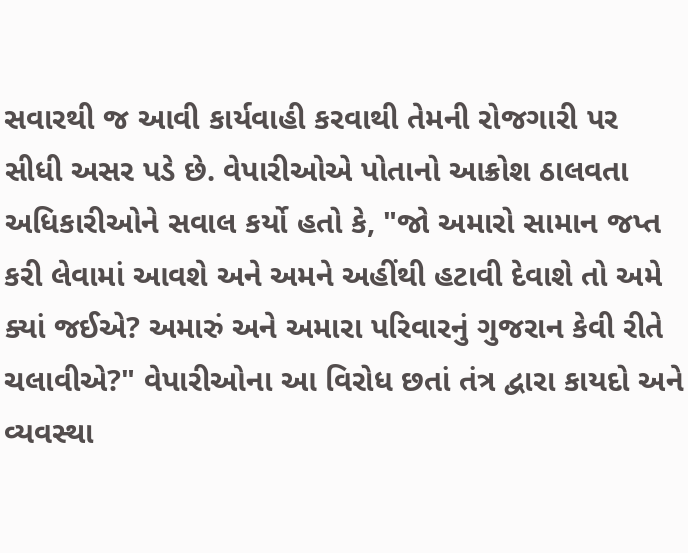સવારથી જ આવી કાર્યવાહી કરવાથી તેમની રોજગારી પર સીધી અસર પડે છે. વેપારીઓએ પોતાનો આક્રોશ ઠાલવતા અધિકારીઓને સવાલ કર્યો હતો કે, "જો અમારો સામાન જપ્ત કરી લેવામાં આવશે અને અમને અહીંથી હટાવી દેવાશે તો અમે ક્યાં જઈએ? અમારું અને અમારા પરિવારનું ગુજરાન કેવી રીતે ચલાવીએ?" વેપારીઓના આ વિરોધ છતાં તંત્ર દ્વારા કાયદો અને વ્યવસ્થા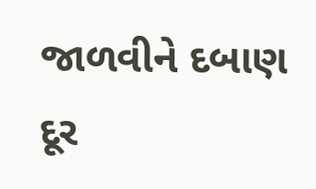જાળવીને દબાણ દૂર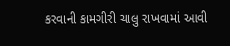કરવાની કામગીરી ચાલુ રાખવામાં આવી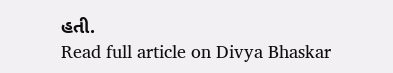હતી.
Read full article on Divya Bhaskar